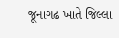જૂનાગઢ ખાતે જિલ્લા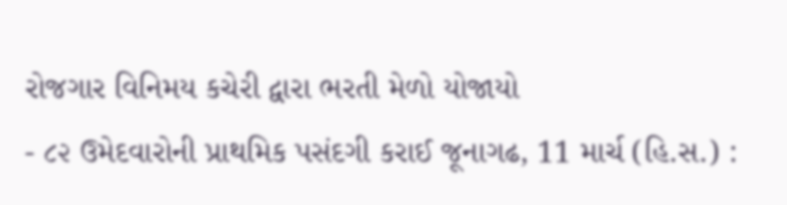રોજગાર વિનિમય કચેરી દ્વારા ભરતી મેળો યોજાયો
- ૮૨ ઉમેદવારોની પ્રાથમિક પસંદગી કરાઈ જૂનાગઢ, 11 માર્ચ (હિ.સ.) :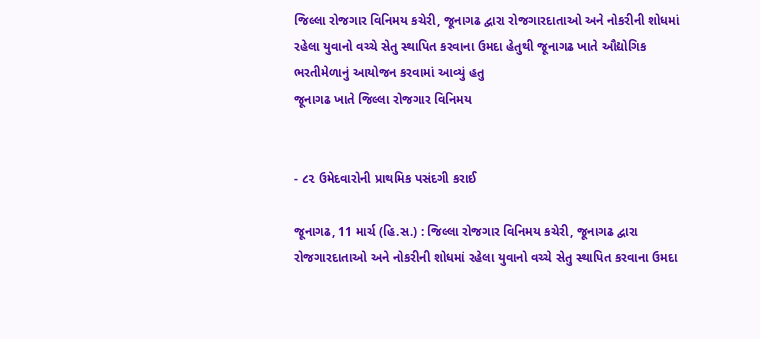જિલ્લા રોજગાર વિનિમય કચેરી, જૂનાગઢ દ્વારા રોજગારદાતાઓ અને નોકરીની શોધમાં રહેલા યુવાનો વચ્ચે સેતુ સ્થાપિત કરવાના ઉમદા હેતુથી જૂનાગઢ ખાતે ઔદ્યોગિક ભરતીમેળાનું આયોજન કરવામાં આવ્યું હતુ
જૂનાગઢ ખાતે જિલ્લા રોજગાર વિનિમય


- ૮૨ ઉમેદવારોની પ્રાથમિક પસંદગી કરાઈ

જૂનાગઢ, 11 માર્ચ (હિ.સ.) : જિલ્લા રોજગાર વિનિમય કચેરી, જૂનાગઢ દ્વારા રોજગારદાતાઓ અને નોકરીની શોધમાં રહેલા યુવાનો વચ્ચે સેતુ સ્થાપિત કરવાના ઉમદા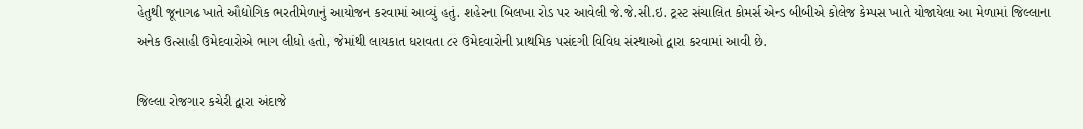હેતુથી જૂનાગઢ ખાતે ઔદ્યોગિક ભરતીમેળાનું આયોજન કરવામાં આવ્યું હતું. શહેરના બિલખા રોડ પર આવેલી જે.જે.સી.ઇ. ટ્રસ્ટ સંચાલિત કોમર્સ એન્ડ બીબીએ કોલેજ કેમ્પસ ખાતે યોજાયેલા આ મેળામાં જિલ્લાના અનેક ઉત્સાહી ઉમેદવારોએ ભાગ લીધો હતો, જેમાંથી લાયકાત ધરાવતા ૮૨ ઉમેદવારોની પ્રાથમિક પસંદગી વિવિધ સંસ્થાઓ દ્વારા કરવામાં આવી છે.

જિલ્લા રોજગાર કચેરી દ્વારા અંદાજે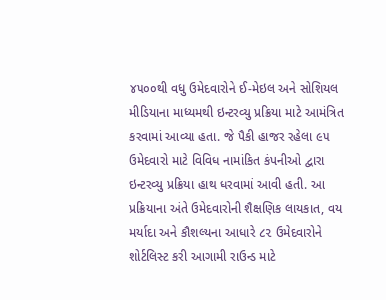૪૫૦૦થી વધુ ઉમેદવારોને ઈ-મેઇલ અને સોશિયલ મીડિયાના માધ્યમથી ઇન્ટરવ્યુ પ્રક્રિયા માટે આમંત્રિત કરવામાં આવ્યા હતા. જે પૈકી હાજર રહેલા ૯૫ ઉમેદવારો માટે વિવિધ નામાંકિત કંપનીઓ દ્વારા ઇન્ટરવ્યુ પ્રક્રિયા હાથ ધરવામાં આવી હતી. આ પ્રક્રિયાના અંતે ઉમેદવારોની શૈક્ષણિક લાયકાત, વય મર્યાદા અને કૌશલ્યના આધારે ૮૨ ઉમેદવારોને શોર્ટલિસ્ટ કરી આગામી રાઉન્ડ માટે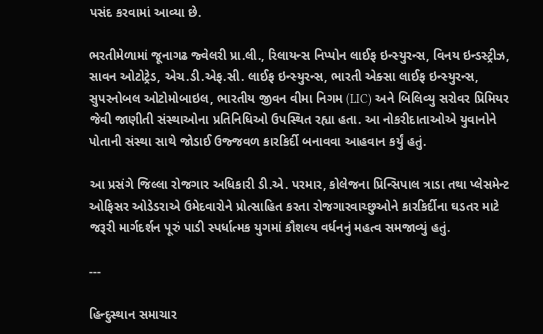પસંદ કરવામાં આવ્યા છે.

ભરતીમેળામાં જૂનાગઢ જ્વેલરી પ્રા.લી., રિલાયન્સ નિપ્પોન લાઈફ ઇન્સ્યુરન્સ, વિનય ઇન્ડસ્ટ્રીઝ, સાવન ઓટોટ્રેડ, એચ.ડી.એફ.સી. લાઈફ ઇન્સ્યુરન્સ, ભારતી એક્સા લાઈફ ઇન્સ્યુરન્સ, સુપરનોબલ ઓટોમોબાઇલ, ભારતીય જીવન વીમા નિગમ (LIC) અને બિલિવ્યુ સરોવર પ્રિમિયર જેવી જાણીતી સંસ્થાઓના પ્રતિનિધિઓ ઉપસ્થિત રહ્યા હતા. આ નોકરીદાતાઓએ યુવાનોને પોતાની સંસ્થા સાથે જોડાઈ ઉજ્જવળ કારકિર્દી બનાવવા આહવાન કર્યું હતું.

આ પ્રસંગે જિલ્લા રોજગાર અધિકારી ડી.એ. પરમાર, કોલેજના પ્રિન્સિપાલ ત્રાડા તથા પ્લેસમેન્ટ ઓફિસર ઓડેડરાએ ઉમેદવારોને પ્રોત્સાહિત કરતા રોજગારવાચ્છુઓને કારકિર્દીના ઘડતર માટે જરૂરી માર્ગદર્શન પૂરું પાડી સ્પર્ધાત્મક યુગમાં કૌશલ્ય વર્ધનનું મહત્વ સમજાવ્યું હતું.

---

હિન્દુસ્થાન સમાચાર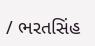/ ભરતસિંહ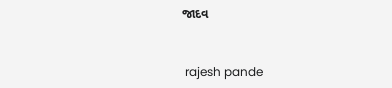જાદવ


 rajesh pande